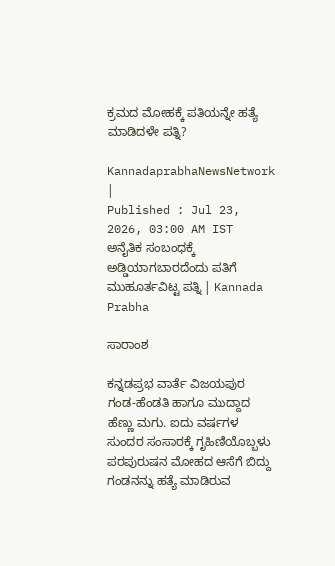ಕ್ರಮದ ಮೋಹಕ್ಕೆ ಪತಿಯನ್ನೇ ಹತ್ಯೆ ಮಾಡಿದಳೇ ಪತ್ನಿ?

KannadaprabhaNewsNetwork |
Published : Jul 23, 2026, 03:00 AM IST
ಅನೈತಿಕ ಸಂಬಂಧಕ್ಕೆ ಅಡ್ಡಿಯಾಗಬಾರದೆಂದು ಪತಿಗೆ ಮುಹೂರ್ತವಿಟ್ಟ ಪತ್ನಿ | Kannada Prabha

ಸಾರಾಂಶ

ಕನ್ನಡಪ್ರಭ ವಾರ್ತೆ ವಿಜಯಪುರ ಗಂಡ-ಹೆಂಡತಿ ಹಾಗೂ ಮುದ್ದಾದ ಹೆಣ್ಣು ಮಗು. ಐದು ವರ್ಷಗಳ ಸುಂದರ ಸಂಸಾರಕ್ಕೆ ಗೃಹಿಣಿಯೊಬ್ಬಳು ಪರಪುರುಷನ ಮೋಹದ ಆಸೆಗೆ ಬಿದ್ದು ಗಂಡನನ್ನು ಹತ್ಯೆ ಮಾಡಿರುವ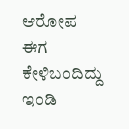ಆರೋಪ ಈಗ ಕೇಳಿಬಂದಿದ್ದು ಇಂಡಿ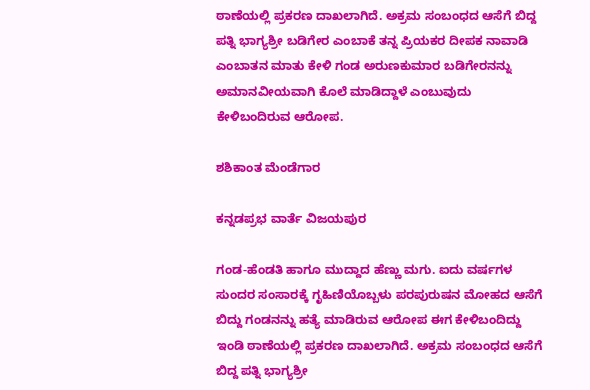ಠಾಣೆಯಲ್ಲಿ ಪ್ರಕರಣ ದಾಖಲಾಗಿದೆ. ಅಕ್ರಮ ಸಂಬಂಧದ ಆಸೆಗೆ ಬಿದ್ದ ಪತ್ನಿ ಭಾಗ್ಯಶ್ರೀ ಬಡಿಗೇರ ಎಂಬಾಕೆ ತನ್ನ ಪ್ರಿಯಕರ ದೀಪಕ ನಾವಾಡಿ ಎಂಬಾತನ ಮಾತು ಕೇಳಿ ಗಂಡ ಅರುಣಕುಮಾರ ಬಡಿಗೇರನನ್ನು ಅಮಾನವೀಯವಾಗಿ ಕೊಲೆ ಮಾಡಿದ್ದಾಳೆ ಎಂಬುವುದು ಕೇಳಿಬಂದಿರುವ ಆರೋಪ.

ಶಶಿಕಾಂತ ಮೆಂಡೆಗಾರ

ಕನ್ನಡಪ್ರಭ ವಾರ್ತೆ ವಿಜಯಪುರ

ಗಂಡ-ಹೆಂಡತಿ ಹಾಗೂ ಮುದ್ದಾದ ಹೆಣ್ಣು ಮಗು. ಐದು ವರ್ಷಗಳ ಸುಂದರ ಸಂಸಾರಕ್ಕೆ ಗೃಹಿಣಿಯೊಬ್ಬಳು ಪರಪುರುಷನ ಮೋಹದ ಆಸೆಗೆ ಬಿದ್ದು ಗಂಡನನ್ನು ಹತ್ಯೆ ಮಾಡಿರುವ ಆರೋಪ ಈಗ ಕೇಳಿಬಂದಿದ್ದು ಇಂಡಿ ಠಾಣೆಯಲ್ಲಿ ಪ್ರಕರಣ ದಾಖಲಾಗಿದೆ. ಅಕ್ರಮ ಸಂಬಂಧದ ಆಸೆಗೆ ಬಿದ್ದ ಪತ್ನಿ ಭಾಗ್ಯಶ್ರೀ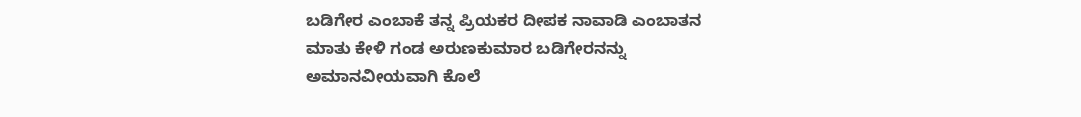ಬಡಿಗೇರ ಎಂಬಾಕೆ ತನ್ನ ಪ್ರಿಯಕರ ದೀಪಕ ನಾವಾಡಿ ಎಂಬಾತನ ಮಾತು ಕೇಳಿ ಗಂಡ ಅರುಣಕುಮಾರ ಬಡಿಗೇರನನ್ನು ಅಮಾನವೀಯವಾಗಿ ಕೊಲೆ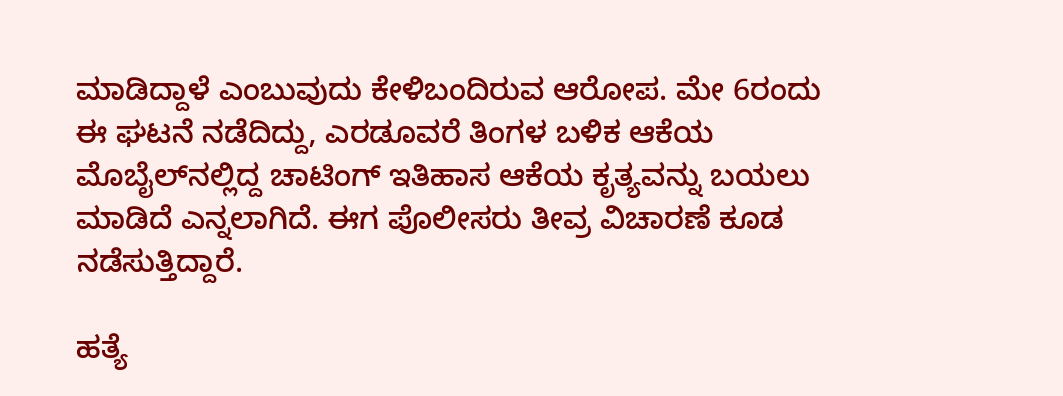ಮಾಡಿದ್ದಾಳೆ ಎಂಬುವುದು ಕೇಳಿಬಂದಿರುವ ಆರೋಪ. ಮೇ 6ರಂದು ಈ ಘಟನೆ ನಡೆದಿದ್ದು, ಎರಡೂವರೆ ತಿಂಗಳ ಬಳಿಕ ಆಕೆಯ ಮೊಬೈಲ್‌ನಲ್ಲಿದ್ದ ಚಾಟಿಂಗ್‌ ಇತಿಹಾಸ ಆಕೆಯ ಕೃತ್ಯವನ್ನು ಬಯಲು ಮಾಡಿದೆ ಎನ್ನಲಾಗಿದೆ. ಈಗ ಪೊಲೀಸರು ತೀವ್ರ ವಿಚಾರಣೆ ಕೂಡ ನಡೆಸುತ್ತಿದ್ದಾರೆ.

ಹತ್ಯೆ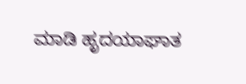ಮಾಡಿ ಹೃದಯಾಘಾತ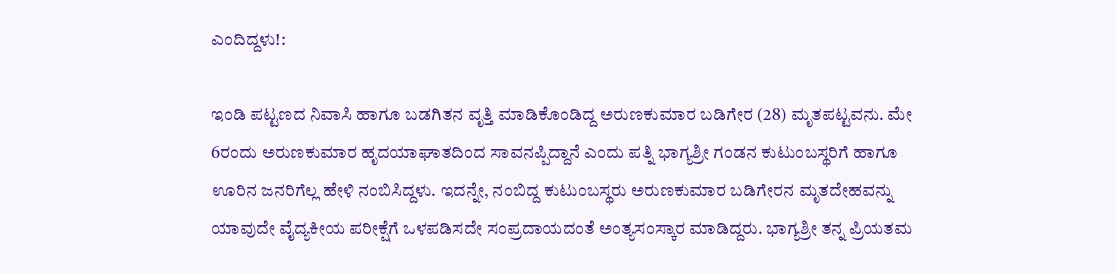ಎಂದಿದ್ದಳು!:

ಇಂಡಿ ಪಟ್ಟಣದ ನಿವಾಸಿ ಹಾಗೂ ಬಡಗಿತನ ವೃತ್ತಿ ಮಾಡಿಕೊಂಡಿದ್ದ ಅರುಣಕುಮಾರ ಬಡಿಗೇರ (28) ಮೃತಪಟ್ಟವನು. ಮೇ 6ರಂದು ಅರುಣಕುಮಾರ ಹೃದಯಾಘಾತದಿಂದ ಸಾವನಪ್ಪಿದ್ದಾನೆ ಎಂದು ಪತ್ನಿ ಭಾಗ್ಯಶ್ರೀ ಗಂಡನ ಕುಟುಂಬಸ್ಥರಿಗೆ ಹಾಗೂ ಊರಿನ ಜನರಿಗೆಲ್ಲ ಹೇಳಿ ನಂಬಿಸಿದ್ದಳು. ಇದನ್ನೇ, ನಂಬಿದ್ದ ಕುಟುಂಬಸ್ಥರು ಅರುಣಕುಮಾರ ಬಡಿಗೇರನ ಮೃತದೇಹವನ್ನು ಯಾವುದೇ ವೈದ್ಯಕೀಯ ಪರೀಕ್ಷೆಗೆ ಒಳಪಡಿಸದೇ ಸಂಪ್ರದಾಯದಂತೆ ಅಂತ್ಯಸಂಸ್ಕಾರ ಮಾಡಿದ್ದರು. ಭಾಗ್ಯಶ್ರೀ ತನ್ನ ಪ್ರಿಯತಮ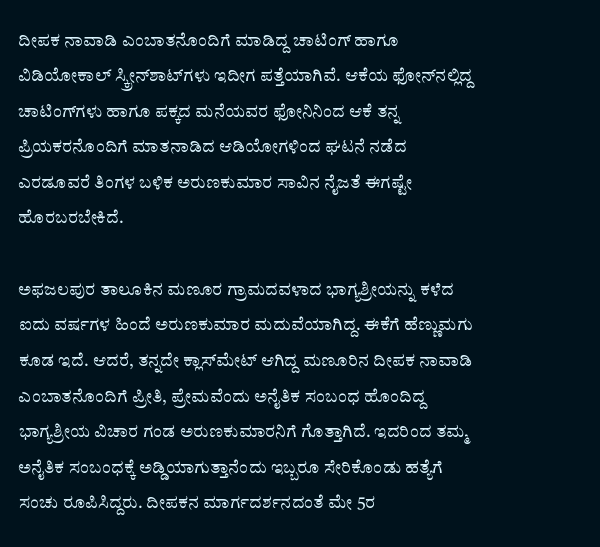ದೀಪಕ ನಾವಾಡಿ ಎಂಬಾತನೊಂದಿಗೆ ಮಾಡಿದ್ದ ಚಾಟಿಂಗ್‌ ಹಾಗೂ ವಿಡಿಯೋಕಾಲ್ ಸ್ಕ್ರೀನ್‌ಶಾಟ್‌ಗಳು ಇದೀಗ ಪತ್ತೆಯಾಗಿವೆ. ಆಕೆಯ ಫೋನ್‌ನಲ್ಲಿದ್ದ ಚಾಟಿಂಗ್‌ಗಳು ಹಾಗೂ ಪಕ್ಕದ ಮನೆಯವರ ಫೋನಿನಿಂದ ಆಕೆ ತನ್ನ ಪ್ರಿಯಕರನೊಂದಿಗೆ ಮಾತನಾಡಿದ ಆಡಿಯೋಗಳಿಂದ ಘಟನೆ ನಡೆದ ಎರಡೂವರೆ ತಿಂಗಳ ಬಳಿಕ ಅರುಣಕುಮಾರ ಸಾವಿನ ನೈಜತೆ ಈಗಷ್ಟೇ ಹೊರಬರಬೇಕಿದೆ.

ಅಫಜಲಪುರ ತಾಲೂಕಿನ ಮಣೂರ ಗ್ರಾಮದವಳಾದ ಭಾಗ್ಯಶ್ರೀಯನ್ನು ಕಳೆದ ಐದು ವರ್ಷಗಳ ಹಿಂದೆ ಅರುಣಕುಮಾರ ಮದುವೆಯಾಗಿದ್ದ. ಈಕೆಗೆ ಹೆಣ್ಣುಮಗು ಕೂಡ ಇದೆ. ಆದರೆ, ತನ್ನದೇ ಕ್ಲಾಸ್‌ಮೇಟ್‌ ಆಗಿದ್ದ ಮಣೂರಿನ ದೀಪಕ ನಾವಾಡಿ ಎಂಬಾತನೊಂದಿಗೆ ಪ್ರೀತಿ, ಪ್ರೇಮವೆಂದು ಅನೈತಿಕ ಸಂಬಂಧ ಹೊಂದಿದ್ದ ಭಾಗ್ಯಶ್ರೀಯ ವಿಚಾರ ಗಂಡ ಅರುಣಕುಮಾರನಿಗೆ ಗೊತ್ತಾಗಿದೆ. ಇದರಿಂದ ತಮ್ಮ ಅನೈತಿಕ ಸಂಬಂಧಕ್ಕೆ ಅಡ್ಡಿಯಾಗುತ್ತಾನೆಂದು ಇಬ್ಬರೂ ಸೇರಿಕೊಂಡು ಹತ್ಯೆಗೆ ಸಂಚು ರೂಪಿಸಿದ್ದರು. ದೀಪಕನ ಮಾರ್ಗದರ್ಶನದಂತೆ ಮೇ 5ರ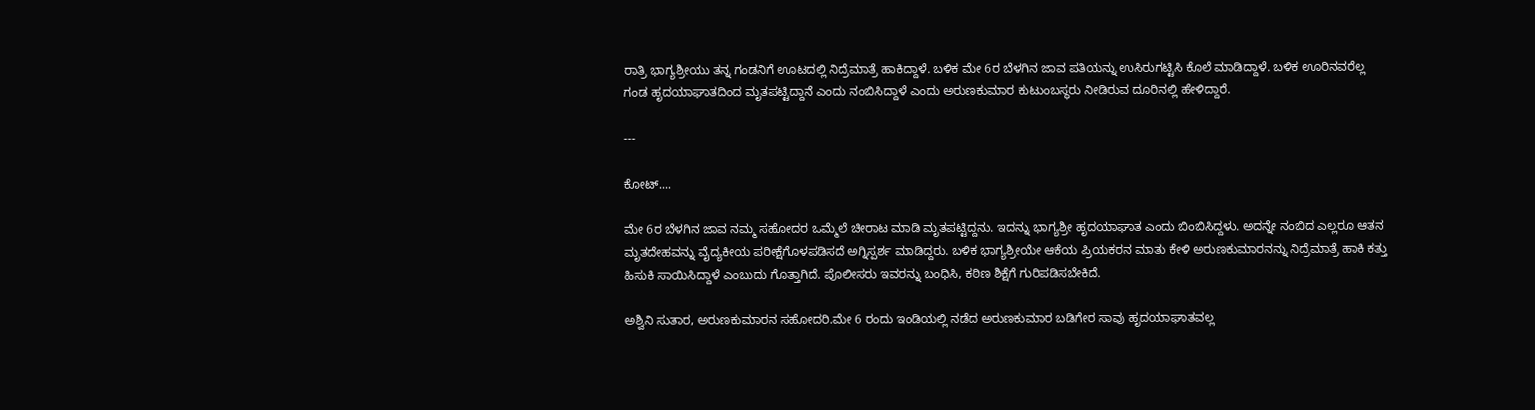ರಾತ್ರಿ ಭಾಗ್ಯಶ್ರೀಯು ತನ್ನ ಗಂಡನಿಗೆ ಊಟದಲ್ಲಿ ನಿದ್ರೆಮಾತ್ರೆ ಹಾಕಿದ್ದಾಳೆ. ಬಳಿಕ ಮೇ 6ರ ಬೆಳಗಿನ ಜಾವ ಪತಿಯನ್ನು ಉಸಿರುಗಟ್ಟಿಸಿ ಕೊಲೆ ಮಾಡಿದ್ದಾಳೆ. ಬಳಿಕ ಊರಿನವರೆಲ್ಲ ಗಂಡ ಹೃದಯಾಘಾತದಿಂದ ಮೃತಪಟ್ಟಿದ್ದಾನೆ ಎಂದು ನಂಬಿಸಿದ್ದಾಳೆ ಎಂದು ಅರುಣಕುಮಾರ ಕುಟುಂಬಸ್ಥರು ನೀಡಿರುವ ದೂರಿನಲ್ಲಿ ಹೇಳಿದ್ದಾರೆ.

---

ಕೋಟ್....

ಮೇ 6ರ ಬೆಳಗಿನ ಜಾವ ನಮ್ಮ ಸಹೋದರ ಒಮ್ಮೆಲೆ ಚೀರಾಟ ಮಾಡಿ ಮೃತಪಟ್ಟಿದ್ದನು. ಇದನ್ನು ಭಾಗ್ಯಶ್ರೀ ಹೃದಯಾಘಾತ ಎಂದು ಬಿಂಬಿಸಿದ್ದಳು. ಅದನ್ನೇ ನಂಬಿದ ಎಲ್ಲರೂ ಆತನ ಮೃತದೇಹವನ್ನು ವೈದ್ಯಕೀಯ ಪರೀಕ್ಷೆಗೊಳಪಡಿಸದೆ ಅಗ್ನಿಸ್ಪರ್ಶ ಮಾಡಿದ್ದರು. ಬಳಿಕ ಭಾಗ್ಯಶ್ರೀಯೇ ಆಕೆಯ ಪ್ರಿಯಕರನ ಮಾತು ಕೇಳಿ ಅರುಣಕುಮಾರನನ್ನು ನಿದ್ರೆಮಾತ್ರೆ ಹಾಕಿ ಕತ್ತು ಹಿಸುಕಿ ಸಾಯಿಸಿದ್ದಾಳೆ ಎಂಬುದು ಗೊತ್ತಾಗಿದೆ. ಪೊಲೀಸರು ಇವರನ್ನು ಬಂಧಿಸಿ, ಕಠಿಣ ಶಿಕ್ಷೆಗೆ ಗುರಿಪಡಿಸಬೇಕಿದೆ.

ಅಶ್ವಿನಿ ಸುತಾರ, ಅರುಣಕುಮಾರನ ಸಹೋದರಿ.ಮೇ 6 ರಂದು ಇಂಡಿಯಲ್ಲಿ ನಡೆದ ಅರುಣಕುಮಾರ ಬಡಿಗೇರ ಸಾವು ಹೃದಯಾಘಾತವಲ್ಲ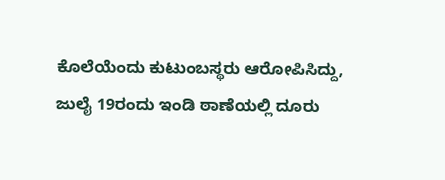ಕೊಲೆಯೆಂದು ಕುಟುಂಬಸ್ಥರು ಆರೋಪಿಸಿದ್ದು, ಜುಲೈ 19ರಂದು ಇಂಡಿ ಠಾಣೆಯಲ್ಲಿ ದೂರು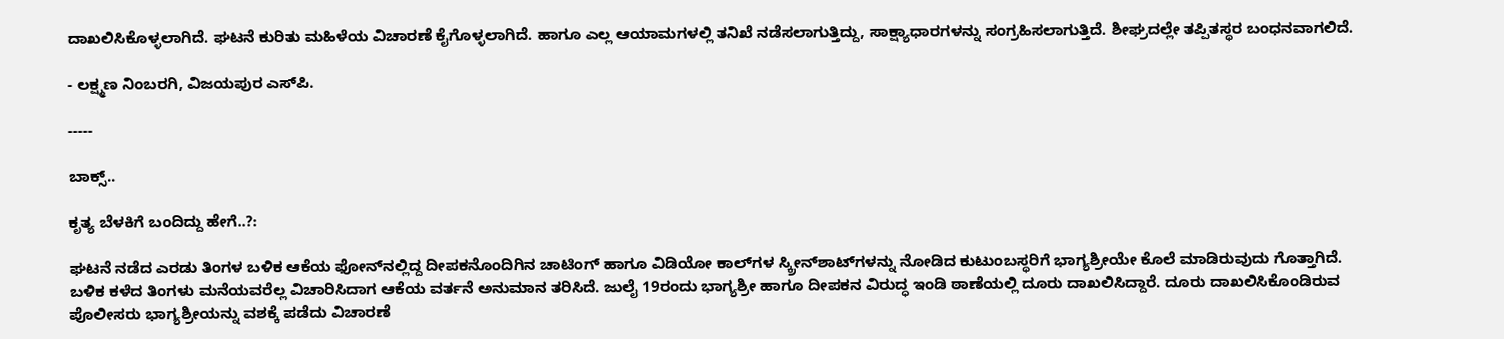ದಾಖಲಿಸಿಕೊಳ್ಳಲಾಗಿದೆ. ಘಟನೆ ಕುರಿತು ಮಹಿಳೆಯ ವಿಚಾರಣೆ ಕೈಗೊಳ್ಳಲಾಗಿದೆ. ಹಾಗೂ ಎಲ್ಲ ಆಯಾಮಗಳಲ್ಲಿ ತನಿಖೆ ನಡೆಸಲಾಗುತ್ತಿದ್ದು, ಸಾಕ್ಷ್ಯಾಧಾರಗಳನ್ನು ಸಂಗ್ರಹಿಸಲಾಗುತ್ತಿದೆ. ಶೀಘ್ರದಲ್ಲೇ ತಪ್ಪಿತಸ್ಥರ ಬಂಧನವಾಗಲಿದೆ.

- ಲಕ್ಷ್ಮಣ ನಿಂಬರಗಿ, ವಿಜಯಪುರ ಎಸ್‌ಪಿ.

-----

ಬಾಕ್ಸ್‌..

ಕೃತ್ಯ ಬೆಳಕಿಗೆ ಬಂದಿದ್ದು ಹೇಗೆ..?:

ಘಟನೆ ನಡೆದ ಎರಡು ತಿಂಗಳ ಬಳಿಕ ಆಕೆಯ ಫೋನ್‌ನಲ್ಲಿದ್ದ ದೀಪಕನೊಂದಿಗಿನ ಚಾಟಿಂಗ್ ಹಾಗೂ ವಿಡಿಯೋ ಕಾಲ್‌ಗಳ ಸ್ಕ್ರೀನ್‌ಶಾಟ್‌ಗಳನ್ನು ನೋಡಿದ ಕುಟುಂಬಸ್ಥರಿಗೆ ಭಾಗ್ಯಶ್ರೀಯೇ ಕೊಲೆ ಮಾಡಿರುವುದು ಗೊತ್ತಾಗಿದೆ. ಬಳಿಕ ಕಳೆದ ತಿಂಗಳು ಮನೆಯವರೆಲ್ಲ ವಿಚಾರಿಸಿದಾಗ ಆಕೆಯ ವರ್ತನೆ ಅನುಮಾನ ತರಿಸಿದೆ. ಜುಲೈ 19ರಂದು ಭಾಗ್ಯಶ್ರೀ ಹಾಗೂ ದೀಪಕನ ವಿರುದ್ಧ ಇಂಡಿ ಠಾಣೆಯಲ್ಲಿ ದೂರು ದಾಖಲಿಸಿದ್ದಾರೆ. ದೂರು ದಾಖಲಿಸಿಕೊಂಡಿರುವ ಪೊಲೀಸರು ಭಾಗ್ಯಶ್ರೀಯನ್ನು ವಶಕ್ಕೆ ಪಡೆದು ವಿಚಾರಣೆ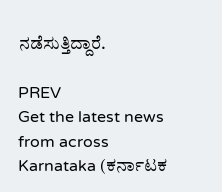ನಡೆಸುತ್ತಿದ್ದಾರೆ.

PREV
Get the latest news from across Karnataka (ಕರ್ನಾಟಕ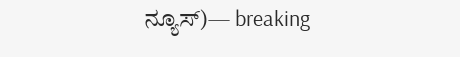ನ್ಯೂಸ್)— breaking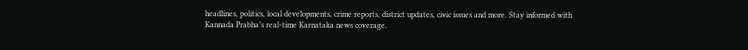headlines, politics, local developments, crime reports, district updates, civic issues and more. Stay informed with Kannada Prabha’s real‑time Karnataka news coverage.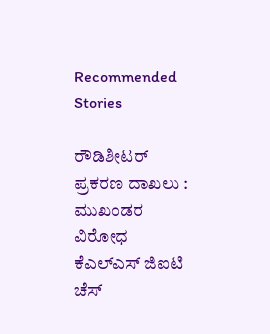Recommended Stories

ರೌಡಿಶೀಟರ್ ಪ್ರಕರಣ ದಾಖಲು : ಮುಖಂಡರ ವಿರೋಧ
ಕೆಎಲ್‌ಎಸ್‌ ಜಿಐಟಿ ಚೆಸ್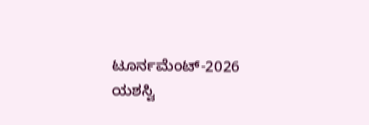ಟೂರ್ನಮೆಂಟ್-2026 ಯಶಸ್ವಿ